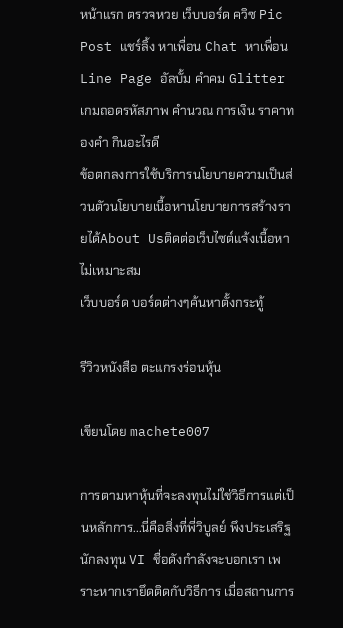หน้าแรก ตรวจหวย เว็บบอร์ด ควิซ Pic Post แชร์ลิ้ง หาเพื่อน Chat หาเพื่อน Line Page อัลบั้ม คำคม Glitter เกมถอดรหัสภาพ คำนวณ การเงิน ราคาทองคำ กินอะไรดี
ข้อตกลงการใช้บริการนโยบายความเป็นส่วนตัวนโยบายเนื้อหานโยบายการสร้างรายได้About Usติดต่อเว็บไซต์แจ้งเนื้อหาไม่เหมาะสม
เว็บบอร์ด บอร์ดต่างๆค้นหาตั้งกระทู้

รีวิวหนังสือ ตะแกรงร่อนหุ้น

เขียนโดย machete007

การตามหาหุ้นที่จะลงทุนไม่ใช่วิธีการแต่เป็นหลักการ...นี่คือสิ่งที่พี่วิบูลย์ พึงประเสริฐ นักลงทุน VI ชื่อดังกำลังจะบอกเรา เพราะหากเรายึดติดกับวิธีการ เมื่อสถานการ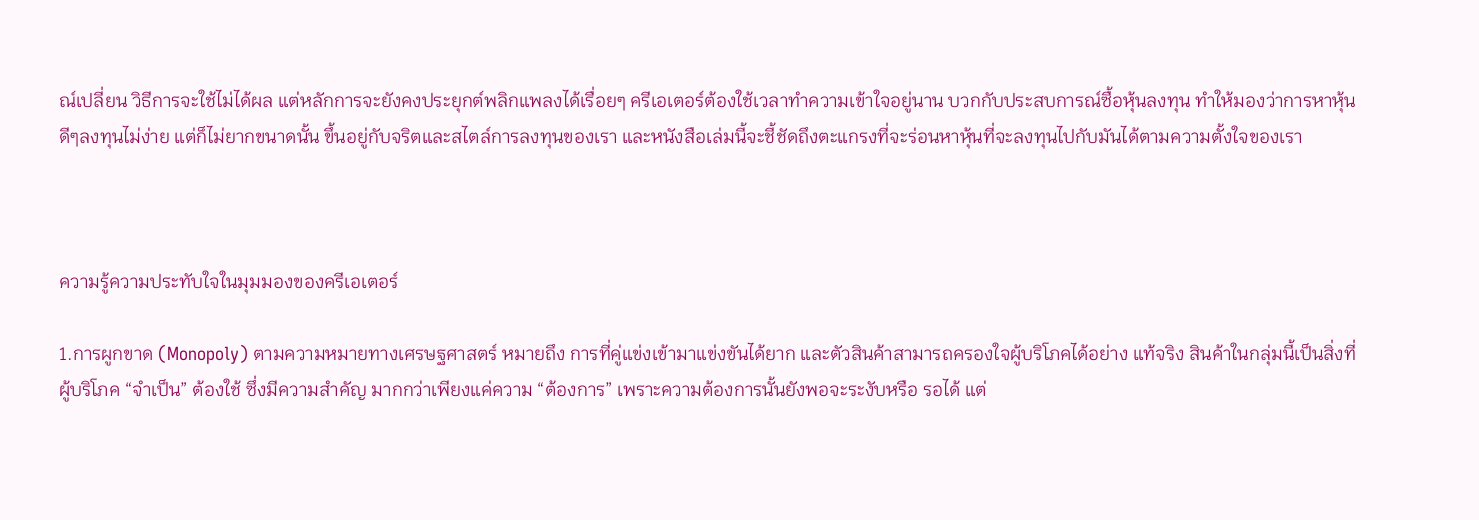ณ์เปลี่ยน วิธีการจะใช้ไม่ได้ผล แต่หลักการจะยังคงประยุกต์พลิกแพลงได้เรื่อยๆ ครีเอเตอร์ต้องใช้เวลาทำความเข้าใจอยู่นาน บวกกับประสบการณ์ซื้อหุ้นลงทุน ทำให้มองว่าการหาหุ้นดีๆลงทุนไม่ง่าย แต่ก็ไม่ยากขนาดนั้น ขึ้นอยู่กับจริตและสไตล์การลงทุนของเรา และหนังสือเล่มนี้จะชี้ชัดถึงตะแกรงที่จะร่อนหาหุ้นที่จะลงทุนไปกับมันได้ตามความตั้งใจของเรา



ความรู้ความประทับใจในมุมมองของครีเอเตอร์

1.การผูกขาด (Monopoly) ตามความหมายทางเศรษฐศาสตร์ หมายถึง การที่คู่แข่งเข้ามาแข่งขันได้ยาก และตัวสินค้าสามารถครองใจผู้บริโภคได้อย่าง แท้จริง สินค้าในกลุ่มนี้เป็นสิ่งที่ผู้บริโภค “จําเป็น” ต้องใช้ ซึ่งมีความสําคัญ มากกว่าเพียงแค่ความ “ต้องการ” เพราะความต้องการนั้นยังพอจะระงับหรือ รอได้ แต่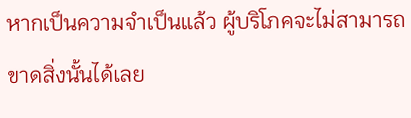หากเป็นความจําเป็นแล้ว ผู้บริโภคจะไม่สามารถขาดสิ่งนั้นได้เลย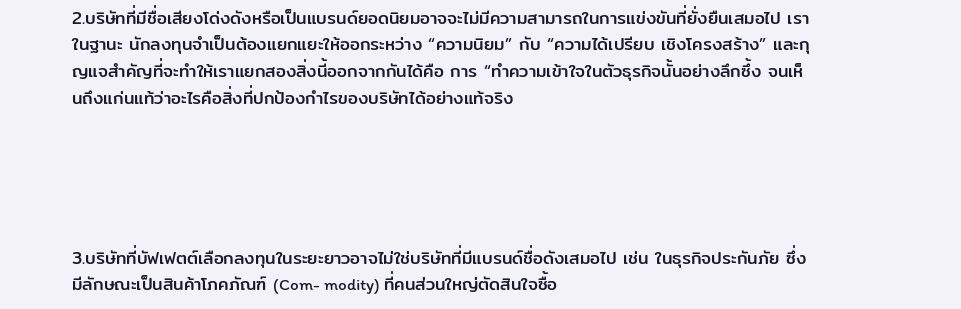2.บริษัทที่มีชื่อเสียงโด่งดังหรือเป็นแบรนด์ยอดนิยมอาจจะไม่มีความสามารถในการแข่งขันที่ยั่งยืนเสมอไป เราในฐานะ นักลงทุนจําเป็นต้องแยกแยะให้ออกระหว่าง “ความนิยม” กับ “ความได้เปรียบ เชิงโครงสร้าง” และกุญแจสําคัญที่จะทําให้เราแยกสองสิ่งนี้ออกจากกันได้คือ การ “ทําความเข้าใจในตัวธุรกิจนั้นอย่างลึกซึ้ง จนเห็นถึงแก่นแท้ว่าอะไรคือสิ่งที่ปกป้องกำไรของบริษัทได้อย่างแท้จริง





3.บริษัทที่บัฟเฟตต์เลือกลงทุนในระยะยาวอาจไม่ใช่บริษัทที่มีแบรนด์ชื่อดังเสมอไป เช่น ในธุรกิจประกันภัย ซึ่งมีลักษณะเป็นสินค้าโภคภัณฑ์ (Com- modity) ที่คนส่วนใหญ่ตัดสินใจซื้อ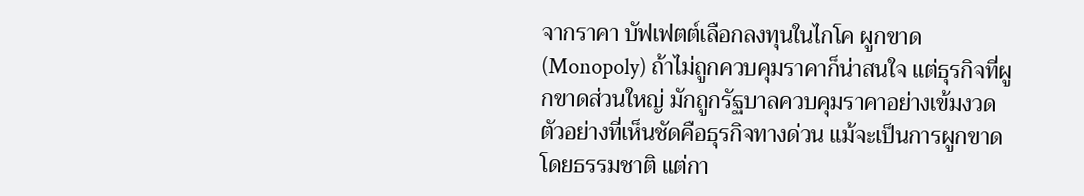จากราคา บัฟเฟตต์เลือกลงทุนในไกโค ผูกขาด (Monopoly) ถ้าไม่ถูกควบคุมราคาก็น่าสนใจ แต่ธุรกิจที่ผูกขาดส่วนใหญ่ มักถูกรัฐบาลควบคุมราคาอย่างเข้มงวด ตัวอย่างที่เห็นชัดคือธุรกิจทางด่วน แม้จะเป็นการผูกขาดโดยธรรมชาติ แต่กา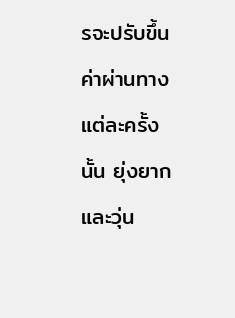รจะปรับขึ้นค่าผ่านทางแต่ละครั้งนั้น ยุ่งยากและวุ่น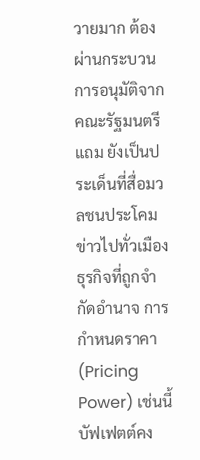วายมาก ต้องผ่านกระบวนการอนุมัติจากคณะรัฐมนตรี แถม ยังเป็นประเด็นที่สื่อมวลชนประโคมข่าวไปทั่วเมือง ธุรกิจที่ถูกจํากัดอํานาจ การกําหนดราคา (Pricing Power) เช่นนี้ บัฟเฟตต์คง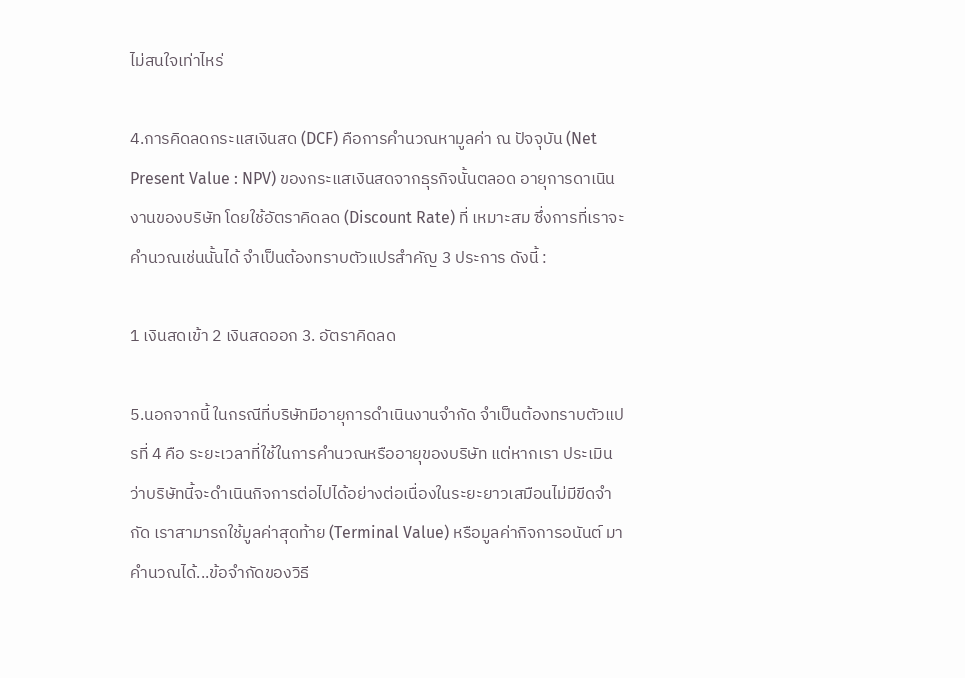ไม่สนใจเท่าไหร่

4.การคิดลดกระแสเงินสด (DCF) คือการคํานวณหามูลค่า ณ ปัจจุบัน (Net Present Value : NPV) ของกระแสเงินสดจากธุรกิจนั้นตลอด อายุการดาเนินงานของบริษัท โดยใช้อัตราคิดลด (Discount Rate) ที่ เหมาะสม ซึ่งการที่เราจะคํานวณเช่นนั้นได้ จําเป็นต้องทราบตัวแปรสําคัญ 3 ประการ ดังนี้ :

1 เงินสดเข้า 2 เงินสดออก 3. อัตราคิดลด

5.นอกจากนี้ ในกรณีที่บริษัทมีอายุการดําเนินงานจำกัด จำเป็นต้องทราบตัวแปรที่ 4 คือ ระยะเวลาที่ใช้ในการคํานวณหรืออายุของบริษัท แต่หากเรา ประเมินว่าบริษัทนี้จะดําเนินกิจการต่อไปได้อย่างต่อเนื่องในระยะยาวเสมือนไม่มีขีดจํากัด เราสามารถใช้มูลค่าสุดท้าย (Terminal Value) หรือมูลค่ากิจการอนันต์ มาคํานวณได้...ข้อจํากัดของวิธี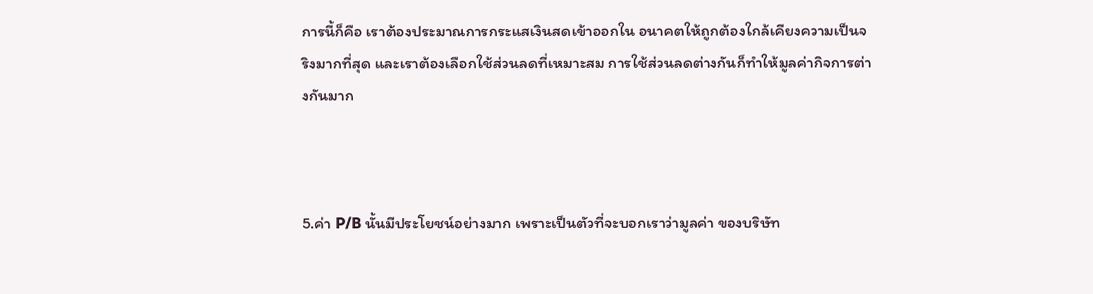การนี้ก็คือ เราต้องประมาณการกระแสเงินสดเข้าออกใน อนาคตให้ถูกต้องใกล้เคียงความเป็นจริงมากที่สุด และเราต้องเลือกใช้ส่วนลดที่เหมาะสม การใช้ส่วนลดต่างกันก็ทําให้มูลค่ากิจการต่างกันมาก



5.ค่า P/B นั้นมีประโยชน์อย่างมาก เพราะเป็นตัวที่จะบอกเราว่ามูลค่า ของบริษัท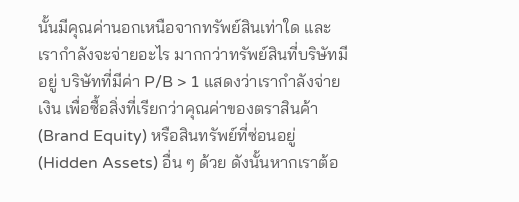นั้นมีคุณค่านอกเหนือจากทรัพย์สินเท่าใด และเรากําลังจะจ่ายอะไร มากกว่าทรัพย์สินที่บริษัทมีอยู่ บริษัทที่มีค่า P/B > 1 แสดงว่าเรากําลังจ่ายเงิน เพื่อซื้อสิ่งที่เรียกว่าคุณค่าของตราสินค้า (Brand Equity) หรือสินทรัพย์ที่ซ่อนอยู่ (Hidden Assets) อื่น ๆ ด้วย ดังนั้นหากเราต้อ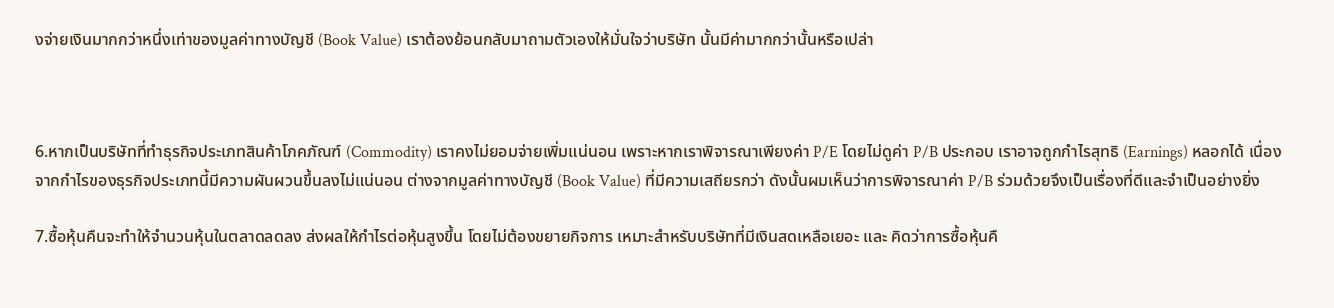งจ่ายเงินมากกว่าหนึ่งเท่าของมูลค่าทางบัญชี (Book Value) เราต้องย้อนกลับมาถามตัวเองให้มั่นใจว่าบริษัท นั้นมีค่ามากกว่านั้นหรือเปล่า



6.หากเป็นบริษัทที่ทําธุรกิจประเภทสินค้าโภคภัณฑ์ (Commodity) เราคงไม่ยอมจ่ายเพิ่มแน่นอน เพราะหากเราพิจารณาเพียงค่า P/E โดยไม่ดูค่า P/B ประกอบ เราอาจถูกกําไรสุทธิ (Earnings) หลอกได้ เนื่องจากกําไรของธุรกิจประเภทนี้มีความผันผวนขึ้นลงไม่แน่นอน ต่างจากมูลค่าทางบัญชี (Book Value) ที่มีความเสถียรกว่า ดังนั้นผมเห็นว่าการพิจารณาค่า P/B ร่วมด้วยจึงเป็นเรื่องที่ดีและจำเป็นอย่างยิ่ง

7.ซื้อหุ้นคืนจะทําให้จํานวนหุ้นในตลาดลดลง ส่งผลให้กําไรต่อหุ้นสูงขึ้น โดยไม่ต้องขยายกิจการ เหมาะสําหรับบริษัทที่มีเงินสดเหลือเยอะ และ คิดว่าการซื้อหุ้นคื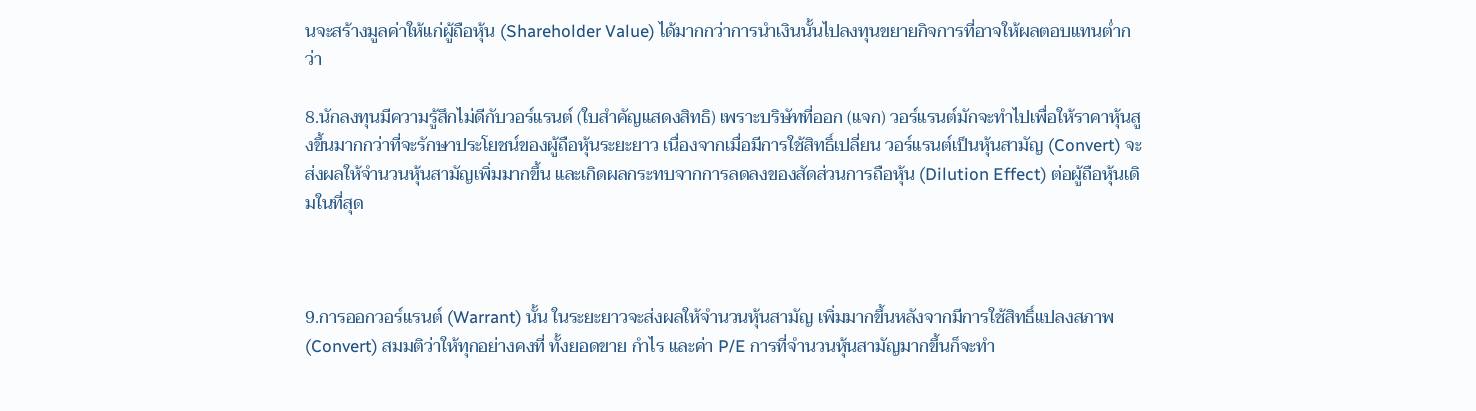นจะสร้างมูลค่าให้แก่ผู้ถือหุ้น (Shareholder Value) ได้มากกว่าการนําเงินนั้นไปลงทุนขยายกิจการที่อาจให้ผลตอบแทนต่ำกว่า

8.นักลงทุนมีความรู้สึกไม่ดีกับวอร์แรนต์ (ใบสําคัญแสดงสิทธิ) เพราะบริษัทที่ออก (แจก) วอร์แรนต์มักจะทําไปเพื่อให้ราคาหุ้นสูงขึ้นมากกว่าที่จะรักษาประโยชน์ของผู้ถือหุ้นระยะยาว เนื่องจากเมื่อมีการใช้สิทธิ์เปลี่ยน วอร์แรนต์เป็นหุ้นสามัญ (Convert) จะส่งผลให้จํานวนหุ้นสามัญเพิ่มมากขึ้น และเกิดผลกระทบจากการลดลงของสัดส่วนการถือหุ้น (Dilution Effect) ต่อผู้ถือหุ้นเดิมในที่สุด



9.การออกวอร์แรนต์ (Warrant) นั้น ในระยะยาวจะส่งผลให้จํานวนหุ้นสามัญ เพิ่มมากขึ้นหลังจากมีการใช้สิทธิ์แปลงสภาพ (Convert) สมมติว่าให้ทุกอย่างคงที่ ทั้งยอดขาย กําไร และค่า P/E การที่จํานวนหุ้นสามัญมากขึ้นก็จะทํา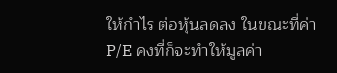ให้กําไร ต่อหุ้นลดลง ในขณะที่ค่า P/E คงที่ก็จะทําให้มูลค่า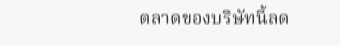ตลาดของบริษัทนี้ลด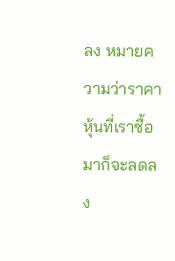ลง หมายความว่าราคาหุ้นที่เราซื้อมาก็จะลดลง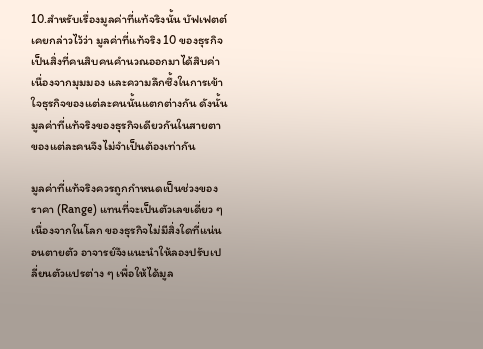10.สําหรับเรื่องมูลค่าที่แท้จริงนั้น บัฟเฟตต์เคยกล่าวไว้ว่า มูลค่าที่แท้จริง 10 ของธุรกิจเป็นสิ่งที่คนสิบคนคํานวณออกมาได้สิบค่า เนื่องจากมุมมอง และความลึกซึ้งในการเข้าใจธุรกิจของแต่ละคนนั้นแตกต่างกัน ดังนั้น มูลค่าที่แท้จริงของธุรกิจเดียวกันในสายตาของแต่ละคนจึงไม่จำเป็นต้องเท่ากัน

มูลค่าที่แท้จริงควรถูกกำหนดเป็นช่วงของราคา (Range) แทนที่จะเป็นตัวเลขเดี่ยว ๆ เนื่องจากในโลก ของธุรกิจไม่มีสิ่งใดที่แน่นอนตายตัว อาจารย์จึงแนะนําให้ลองปรับเปลี่ยนตัวแปรต่าง ๆ เพื่อให้ได้มูล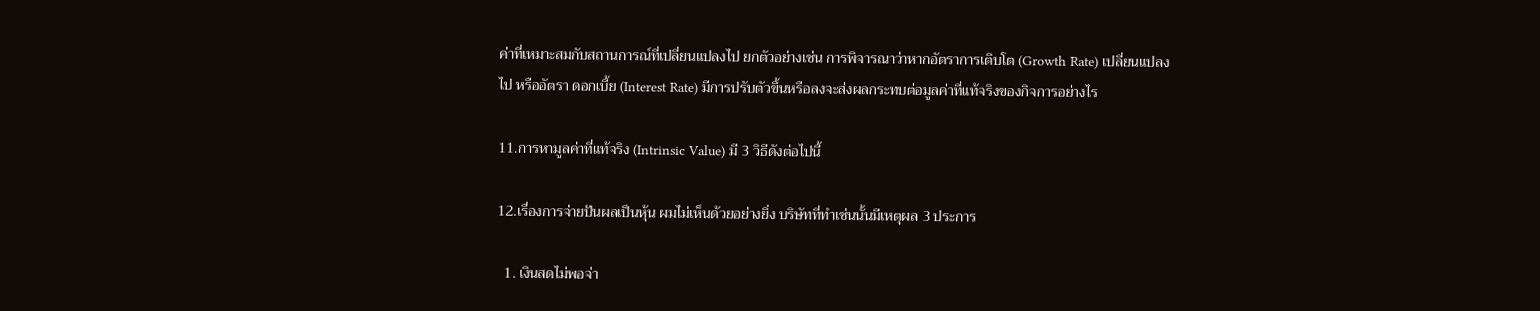ค่าที่เหมาะสมกับสถานการณ์ที่เปลี่ยนแปลงไป ยกตัวอย่างเช่น การพิจารณาว่าหากอัตราการเติบโต (Growth Rate) เปลี่ยนแปลงไป หรืออัตรา ดอกเบี้ย (Interest Rate) มีการปรับตัวขึ้นหรือลงจะส่งผลกระทบต่อมูลค่าที่แท้จริงของกิจการอย่างไร

11.การหามูลค่าที่แท้จริง (Intrinsic Value) มี 3 วิธีดังต่อไปนี้

12.เรื่องการจ่ายปันผลเป็นหุ้น ผมไม่เห็นด้วยอย่างยิ่ง บริษัทที่ทําเช่นนั้นมีเหตุผล 3 ประการ

  1. เงินสดไม่พอจ่า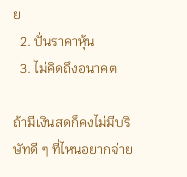ย
  2. ปั่นราคาหุ้น
  3. ไม่คิดถึงอนาคต

ถ้ามีเงินสดก็คงไม่มีบริษัทดี ๆ ที่ไหนอยากจ่าย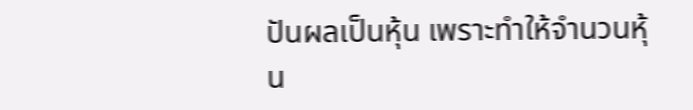ปันผลเป็นหุ้น เพราะทําให้จํานวนหุ้น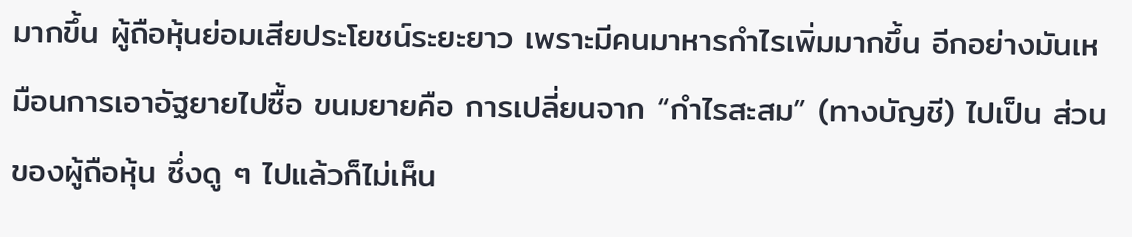มากขึ้น ผู้ถือหุ้นย่อมเสียประโยชน์ระยะยาว เพราะมีคนมาหารกําไรเพิ่มมากขึ้น อีกอย่างมันเหมือนการเอาอัฐยายไปซื้อ ขนมยายคือ การเปลี่ยนจาก “กําไรสะสม” (ทางบัญชี) ไปเป็น ส่วนของผู้ถือหุ้น ซึ่งดู ๆ ไปแล้วก็ไม่เห็น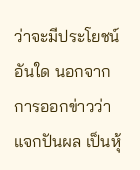ว่าจะมีประโยชน์อันใด นอกจากการออกข่าวว่าแจกปันผล เป็นหุ้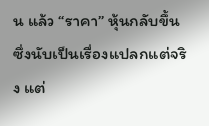น แล้ว “ราคา” หุ้นกลับขึ้น ซึ่งนับเป็นเรื่องแปลกแต่จริง แต่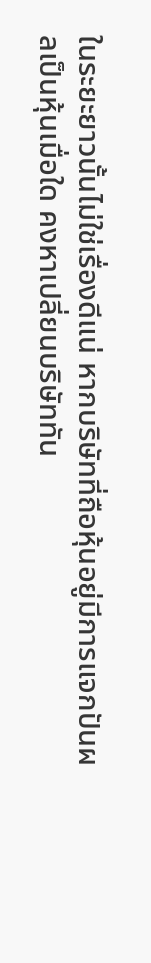ในระยะยาวนั้นไม่ใช่เรื่องดีแน่ หากบริษัทที่ถือหุ้นอยู่มีการแจกปันผลเป็นหุ้นเมื่อใด คงหาเปลี่ยนบริษัททัน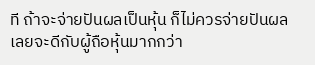ที ถ้าจะจ่ายปันผลเป็นหุ้น ก็ไม่ควรจ่ายปันผลเลยจะดีกับผู้ถือหุ้นมากกว่า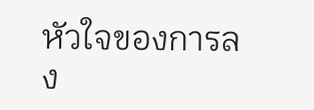หัวใจของการลง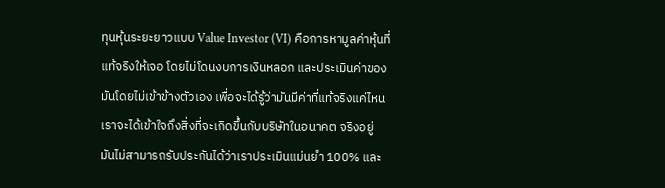ทุนหุ้นระยะยาวแบบ Value Investor (VI) คือการหามูลค่าหุ้นที่แท้จริงให้เจอ โดยไม่โดนงบการเงินหลอก และประเมินค่าของมันโดยไม่เข้าข้างตัวเอง เพื่อจะได้รู้ว่ามันมีค่าที่แท้จริงแค่ไหน เราจะได้เข้าใจถึงสิ่งที่จะเกิดขึ้นกับบริษัทในอนาคต จริงอยู่ มันไม่สามารถรับประกันได้ว่าเราประเมินแม่นยำ 100% และ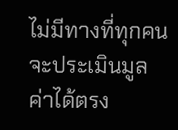ไม่มีทางที่ทุกคนจะประเมินมูลค่าได้ตรง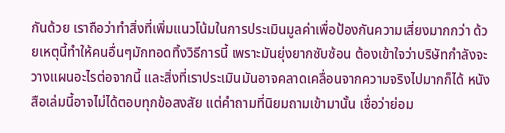กันด้วย เราถือว่าทำสิ่งที่เพิ่มแนวโน้มในการประเมินมูลค่าเพื่อป้องกันความเสี่ยงมากกว่า ด้วยเหตุนี้ทำให้คนอื่นๆมักทอดทิ้งวิธีการนี้ เพราะมันยุ่งยากซับซ้อน ต้องเข้าใจว่าบริษัทกำลังจะวางแผนอะไรต่อจากนี้ และสิ่งที่เราประเมินมันอาจคลาดเคลื่อนจากความจริงไปมากก็ได้ หนังสือเล่มนี้อาจไม่ได้ตอบทุกข้อสงสัย แต่คำถามที่นิยมถามเข้ามานั้น เชื่อว่าย่อม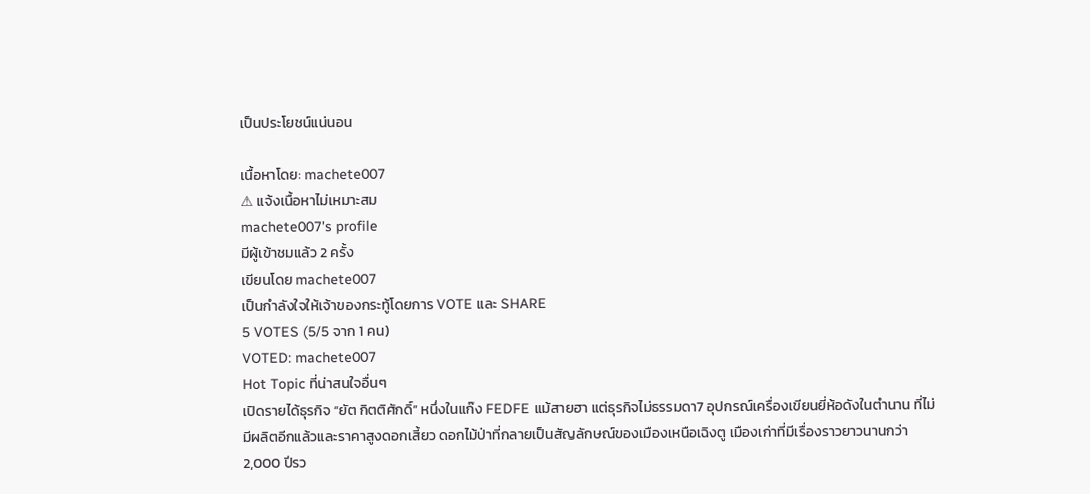เป็นประโยชน์แน่นอน

เนื้อหาโดย: machete007
⚠ แจ้งเนื้อหาไม่เหมาะสม
machete007's profile
มีผู้เข้าชมแล้ว 2 ครั้ง
เขียนโดย machete007
เป็นกำลังใจให้เจ้าของกระทู้โดยการ VOTE และ SHARE
5 VOTES (5/5 จาก 1 คน)
VOTED: machete007
Hot Topic ที่น่าสนใจอื่นๆ
เปิดรายได้ธุรกิจ “ยัต กิตติศักดิ์” หนึ่งในแก๊ง FEDFE แม้สายฮา แต่ธุรกิจไม่ธรรมดา7 อุปกรณ์เครื่องเขียนยี่ห้อดังในตำนาน ที่ไม่มีผลิตอีกแล้วและราคาสูงดอกเสี้ยว ดอกไม้ป่าที่กลายเป็นสัญลักษณ์ของเมืองเหนือเฉิงตู เมืองเก่าที่มีเรื่องราวยาวนานกว่า 2,000 ปีรว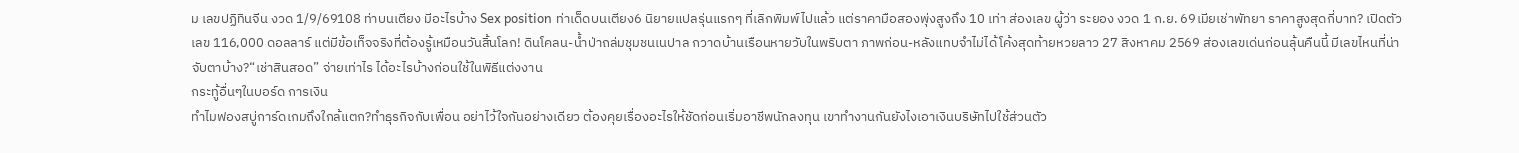ม เลขปฏิทินจีน งวด 1/9/69108 ท่าบนเตียง มีอะไรบ้าง Sex position ท่าเด็ดบนเตียง6 นิยายแปลรุ่นแรกๆ ที่เลิกพิมพ์ไปแล้ว แต่ราคามือสองพุ่งสูงถึง 10 เท่า ส่องเลข ผู้ว่า ระยอง งวด 1 ก.ย. 69เมียเช่าพัทยา ราคาสูงสุดกี่บาท? เปิดตัวเลข 116,000 ดอลลาร์ แต่มีข้อเท็จจริงที่ต้องรู้เหมือนวันสิ้นโลก! ดินโคลน-น้ำป่าถล่มชุมชนเนปาล กวาดบ้านเรือนหายวับในพริบตา ภาพก่อน-หลังแทบจำไม่ได้โค้งสุดท้ายหวยลาว 27 สิงหาคม 2569 ส่องเลขเด่นก่อนลุ้นคืนนี้ มีเลขไหนที่น่าจับตาบ้าง?“เช่าสินสอด” จ่ายเท่าไร ได้อะไรบ้างก่อนใช้ในพิธีแต่งงาน
กระทู้อื่นๆในบอร์ด การเงิน
ทำไมฟองสบู่การ์ดเกมถึงใกล้แตก?ทำธุรกิจกับเพื่อน อย่าไว้ใจกันอย่างเดียว ต้องคุยเรื่องอะไรให้ชัดก่อนเริ่มอาชีพนักลงทุน เขาทํางานกันยังไงเอาเงินบริษัทไปใช้ส่วนตัว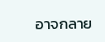อาจกลาย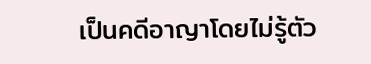เป็นคดีอาญาโดยไม่รู้ตัว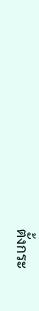ตั้งกระ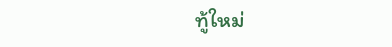ทู้ใหม่